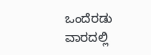ಒಂದೆರಡು ವಾರದಲ್ಲಿ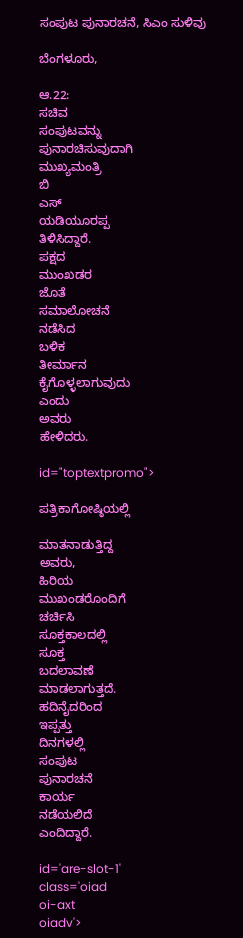ಸಂಪುಟ ಪುನಾರಚನೆ, ಸಿಎಂ ಸುಳಿವು

ಬೆಂಗಳೂರು,

ಆ.22:
ಸಚಿವ
ಸಂಪುಟವನ್ನು
ಪುನಾರಚಿಸುವುದಾಗಿ
ಮುಖ್ಯಮಂತ್ರಿ
ಬಿ
ಎಸ್
ಯಡಿಯೂರಪ್ಪ
ತಿಳಿಸಿದ್ದಾರೆ.
ಪಕ್ಷದ
ಮುಂಖಡರ
ಜೊತೆ
ಸಮಾಲೋಚನೆ
ನಡೆಸಿದ
ಬಳಿಕ
ತೀರ್ಮಾನ
ಕೈಗೊಳ್ಳಲಾಗುವುದು
ಎಂದು
ಅವರು
ಹೇಳಿದರು.

id="toptextpromo">

ಪತ್ರಿಕಾಗೋಷ್ಠಿಯಲ್ಲಿ

ಮಾತನಾಡುತ್ತಿದ್ದ
ಅವರು,
ಹಿರಿಯ
ಮುಖಂಡರೊಂದಿಗೆ
ಚರ್ಚಿಸಿ
ಸೂಕ್ತಕಾಲದಲ್ಲಿ
ಸೂಕ್ತ
ಬದಲಾವಣೆ
ಮಾಡಲಾಗುತ್ತದೆ.
ಹದಿನೈದರಿಂದ
ಇಪ್ಪತ್ತು
ದಿನಗಳಲ್ಲಿ
ಸಂಪುಟ
ಪುನಾರಚನೆ
ಕಾರ್ಯ
ನಡೆಯಲಿದೆ
ಎಂದಿದ್ದಾರೆ.

id='are-slot-1'
class='oiad
oi-axt
oiadv'>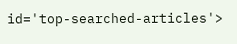id='top-searched-articles'>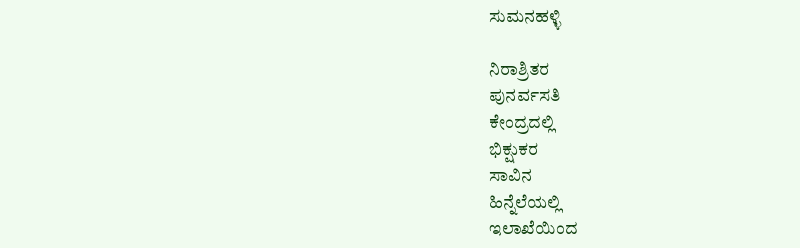ಸುಮನಹಳ್ಳಿ

ನಿರಾಶ್ರಿತರ
ಪುನರ್ವಸತಿ
ಕೇಂದ್ರದಲ್ಲಿ
ಭಿಕ್ಷುಕರ
ಸಾವಿನ
ಹಿನ್ನೆಲೆಯಲ್ಲಿ
ಇಲಾಖೆಯಿಂದ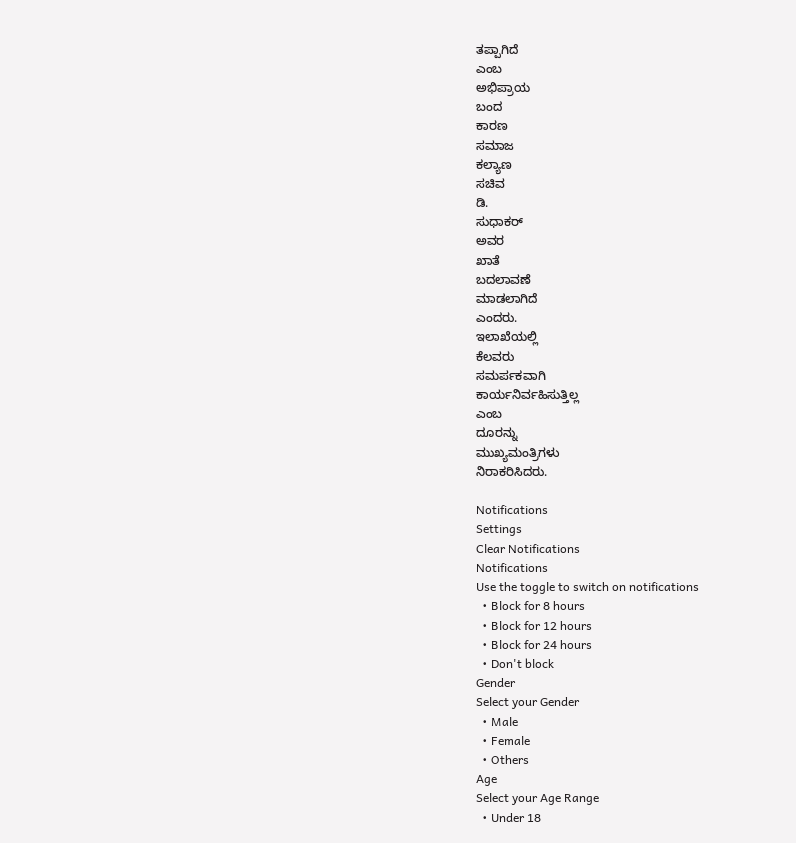ತಪ್ಪಾಗಿದೆ
ಎಂಬ
ಅಭಿಪ್ರಾಯ
ಬಂದ
ಕಾರಣ
ಸಮಾಜ
ಕಲ್ಯಾಣ
ಸಚಿವ
ಡಿ.
ಸುಧಾಕರ್
ಅವರ
ಖಾತೆ
ಬದಲಾವಣೆ
ಮಾಡಲಾಗಿದೆ
ಎಂದರು.
ಇಲಾಖೆಯಲ್ಲಿ
ಕೆಲವರು
ಸಮರ್ಪಕವಾಗಿ
ಕಾರ್ಯನಿರ್ವಹಿಸುತ್ತಿಲ್ಲ
ಎಂಬ
ದೂರನ್ನು
ಮುಖ್ಯಮಂತ್ರಿಗಳು
ನಿರಾಕರಿಸಿದರು.

Notifications
Settings
Clear Notifications
Notifications
Use the toggle to switch on notifications
  • Block for 8 hours
  • Block for 12 hours
  • Block for 24 hours
  • Don't block
Gender
Select your Gender
  • Male
  • Female
  • Others
Age
Select your Age Range
  • Under 18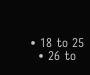• 18 to 25
  • 26 to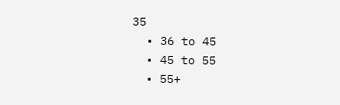35
  • 36 to 45
  • 45 to 55
  • 55+